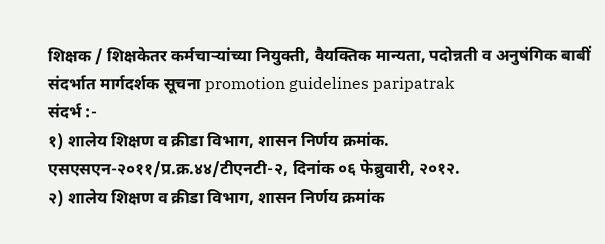शिक्षक / शिक्षकेतर कर्मचाऱ्यांच्या नियुक्ती, वैयक्तिक मान्यता, पदोन्नती व अनुषंगिक बाबीं संदर्भात मार्गदर्शक सूचना promotion guidelines paripatrak
संदर्भ :-
१) शालेय शिक्षण व क्रीडा विभाग, शासन निर्णय क्रमांक. एसएसएन-२०११/प्र.क्र.४४/टीएनटी-२, दिनांक ०६ फेब्रुवारी, २०१२.
२) शालेय शिक्षण व क्रीडा विभाग, शासन निर्णय क्रमांक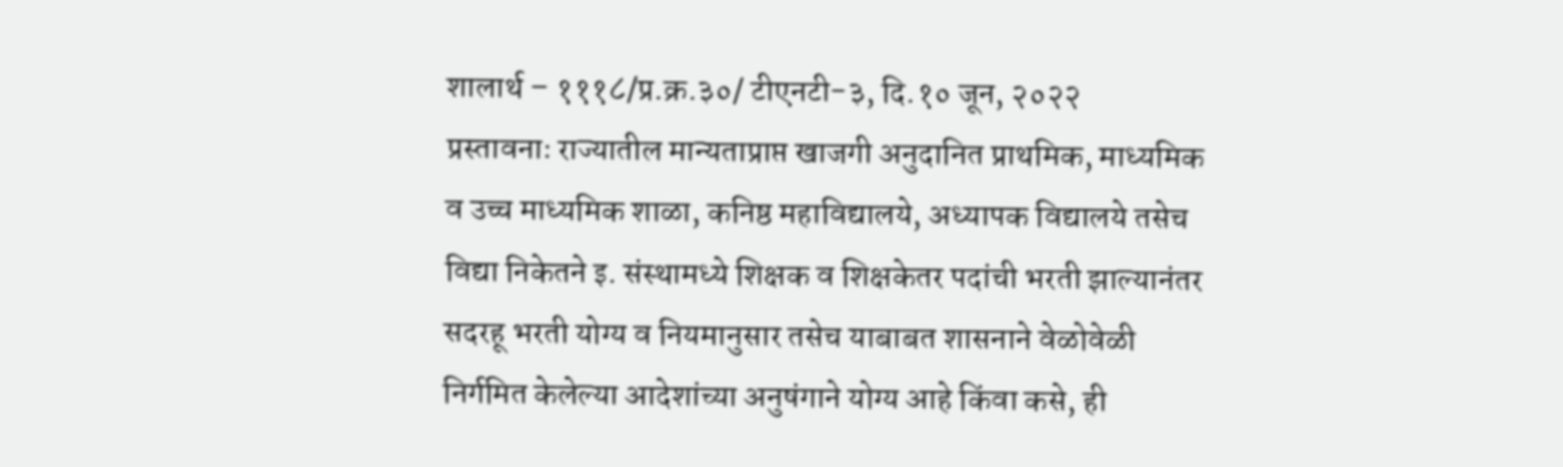शालार्थ – १११८/प्र.क्र.३०/ टीएनटी-३, दि.१० जून, २०२२
प्रस्तावनाः राज्यातील मान्यताप्राप्त खाजगी अनुदानित प्राथमिक, माध्यमिक व उच्च माध्यमिक शाळा, कनिष्ठ महाविद्यालये, अध्यापक विद्यालये तसेच विद्या निकेतने इ. संस्थामध्ये शिक्षक व शिक्षकेतर पदांची भरती झाल्यानंतर सदरहू भरती योग्य व नियमानुसार तसेच याबाबत शासनाने वेळोवेळी निर्गमित केलेल्या आदेशांच्या अनुषंगाने योग्य आहे किंवा कसे, ही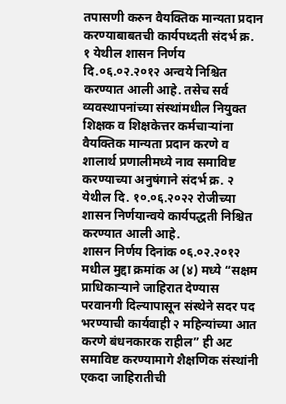तपासणी करुन वैयक्तिक मान्यता प्रदान करण्याबाबतची कार्यपध्दती संदर्भ क्र. १ येथील शासन निर्णय दि.०६.०२.२०१२ अन्वये निश्चित करण्यात आली आहे. तसेच सर्व व्यवस्थापनांच्या संस्थांमधील नियुक्त शिक्षक व शिक्षकेत्तर कर्मचाऱ्यांना वैयक्तिक मान्यता प्रदान करणे व शालार्थ प्रणालीमध्ये नाव समाविष्ट करण्याच्या अनुषंगाने संदर्भ क्र. २ येथील दि. १०.०६.२०२२ रोजीच्या शासन निर्णयान्वये कार्यपद्धती निश्चित करण्यात आली आहे.
शासन निर्णय दिनांक ०६.०२.२०१२ मधील मुद्दा क्रमांक अ (४) मध्ये “सक्षम प्राधिकाऱ्याने जाहिरात देण्यास परवानगी दिल्यापासून संस्थेने सदर पद भरण्याची कार्यवाही २ महिन्यांच्या आत करणे बंधनकारक राहील” ही अट समाविष्ट करण्यामागे शैक्षणिक संस्थांनी एकदा जाहिरातीची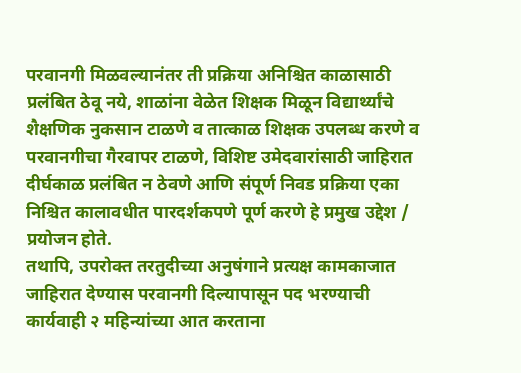परवानगी मिळवल्यानंतर ती प्रक्रिया अनिश्चित काळासाठी प्रलंबित ठेवू नये, शाळांना वेळेत शिक्षक मिळून विद्यार्थ्यांचे शैक्षणिक नुकसान टाळणे व तात्काळ शिक्षक उपलब्ध करणे व परवानगीचा गैरवापर टाळणे, विशिष्ट उमेदवारांसाठी जाहिरात दीर्घकाळ प्रलंबित न ठेवणे आणि संपूर्ण निवड प्रक्रिया एका निश्चित कालावधीत पारदर्शकपणे पूर्ण करणे हे प्रमुख उद्देश / प्रयोजन होते.
तथापि, उपरोक्त तरतुदीच्या अनुषंगाने प्रत्यक्ष कामकाजात जाहिरात देण्यास परवानगी दिल्यापासून पद भरण्याची कार्यवाही २ महिन्यांच्या आत करताना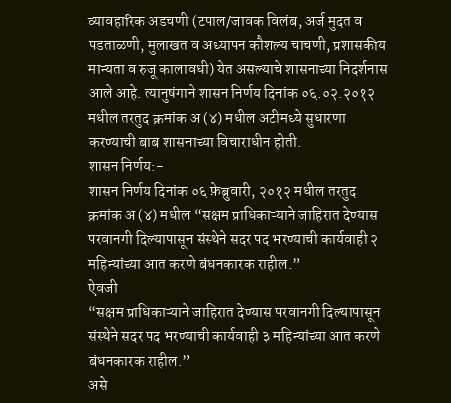व्यावहारिक अडचणी (टपाल/जावक विलंब, अर्ज मुदत व पडताळणी, मुलाखत व अध्यापन कौशल्य चाचणी, प्रशासकीय मान्यता व रुजू कालावधी) येत असल्याचे शासनाच्या निदर्शनास आले आहे. त्यानुषंगाने शासन निर्णय दिनांक ०६.०२.२०१२ मधील तरतुद क्रमांक अ (४) मधील अटीमध्ये सुधारणा करण्याची बाब शासनाच्या विचाराधीन होती.
शासन निर्णय:-
शासन निर्णय दिनांक ०६ फ़ेब्रुवारी, २०१२ मधील तरतुद क्रमांक अ (४) मधील “सक्षम प्राधिकाऱ्याने जाहिरात देण्यास परवानगी दिल्यापासून संस्थेने सदर पद भरण्याची कार्यवाही २ महिन्यांच्या आत करणे बंधनकारक राहील.”
ऐवजी
“सक्षम प्राधिकाऱ्याने जाहिरात देण्यास परवानगी दिल्यापासून संस्थेने सदर पद भरण्याची कार्यवाही ३ महिन्यांच्या आत करणे बंधनकारक राहील.”
असे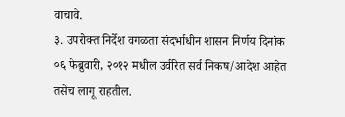वाचावे.
३. उपरोक्त निर्देश वगळता संदर्भाधीन शासन निर्णय दिनांक ०६ फेब्रुवारी, २०१२ मधील उर्वरित सर्व निकष/आदेश आहेत तसेच लागू राहतील.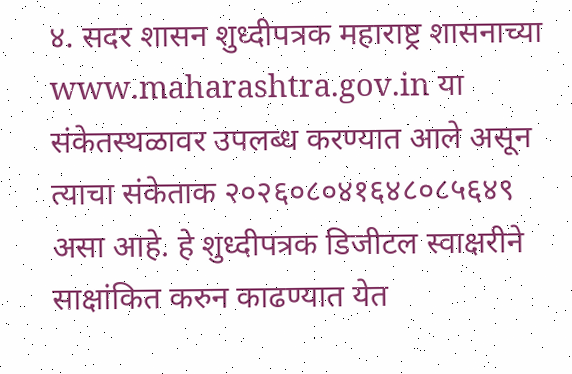४. सदर शासन शुध्दीपत्रक महाराष्ट्र शासनाच्या www.maharashtra.gov.in या संकेतस्थळावर उपलब्ध करण्यात आले असून त्याचा संकेताक २०२६०८०४१६४८०८५६४९ असा आहे. हे शुध्दीपत्रक डिजीटल स्वाक्षरीने साक्षांकित करुन काढण्यात येत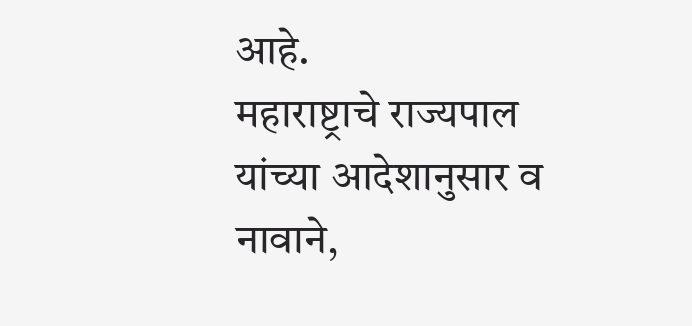आहे.
महाराष्ट्राचे राज्यपाल यांच्या आदेशानुसार व नावाने,